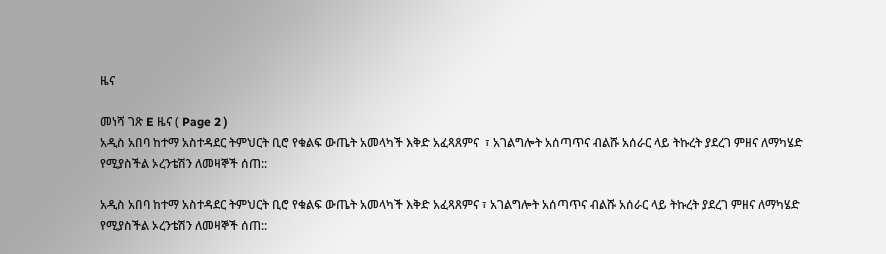ዜና

መነሻ ገጽ E ዜና ( Page 2 )
አዲስ አበባ ከተማ አስተዳደር ትምህርት ቢሮ የቁልፍ ውጤት አመላካች እቅድ አፈጻጸምና  ፣ አገልግሎት አሰጣጥና ብልሹ አሰራር ላይ ትኩረት ያደረገ ምዘና ለማካሄድ የሚያስችል ኦረንቴሽን ለመዛኞች ሰጠ::

አዲስ አበባ ከተማ አስተዳደር ትምህርት ቢሮ የቁልፍ ውጤት አመላካች እቅድ አፈጻጸምና ፣ አገልግሎት አሰጣጥና ብልሹ አሰራር ላይ ትኩረት ያደረገ ምዘና ለማካሄድ የሚያስችል ኦረንቴሽን ለመዛኞች ሰጠ::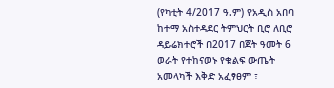(የካቲት 4/2017 ዓ.ም) የአዲስ አበባ ከተማ አስተዳደር ትምህርት ቢሮ ለቢሮ ዳይሬክተሮች በ2017 በጀት ዓመት 6 ወራት የተከናወኑ የቁልፍ ውጤት አመላካች እቅድ አፈፃፀም ፣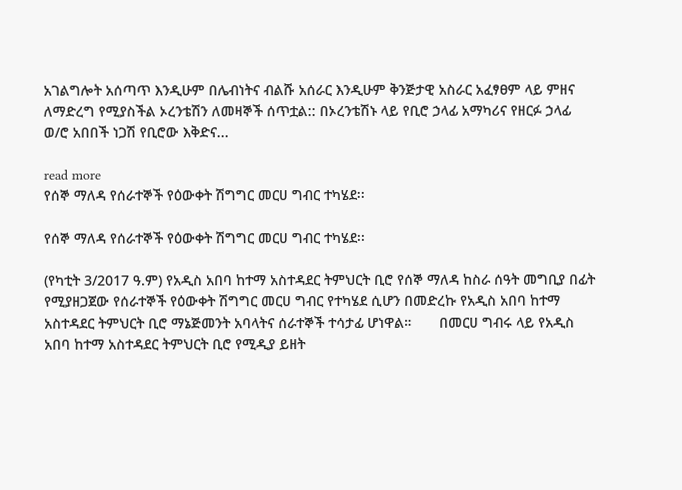አገልግሎት አሰጣጥ እንዲሁም በሌብነትና ብልሹ አሰራር እንዲሁም ቅንጅታዊ አስራር አፈፃፀም ላይ ምዘና ለማድረግ የሚያስችል ኦረንቴሽን ለመዛኞች ሰጥቷል:: በኦረንቴሽኑ ላይ የቢሮ ኃላፊ አማካሪና የዘርፉ ኃላፊ ወ/ሮ አበበች ነጋሽ የቢሮው እቅድና...

read more
የሰኞ ማለዳ የሰራተኞች የዕውቀት ሽግግር መርሀ ግብር ተካሄደ፡፡

የሰኞ ማለዳ የሰራተኞች የዕውቀት ሽግግር መርሀ ግብር ተካሄደ፡፡

(የካቲት 3/2017 ዓ.ም) የአዲስ አበባ ከተማ አስተዳደር ትምህርት ቢሮ የሰኞ ማለዳ ከስራ ሰዓት መግቢያ በፊት የሚያዘጋጀው የሰራተኞች የዕውቀት ሽግግር መርሀ ግብር የተካሄደ ሲሆን በመድረኩ የአዲስ አበባ ከተማ አስተዳደር ትምህርት ቢሮ ማኔጅመንት አባላትና ሰራተኞች ተሳታፊ ሆነዋል።       በመርሀ ግብሩ ላይ የአዲስ አበባ ከተማ አስተዳደር ትምህርት ቢሮ የሚዲያ ይዘት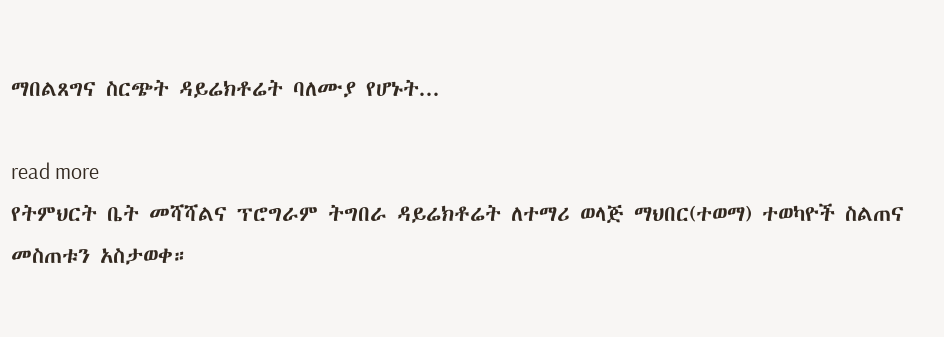ማበልጸግና ስርጭት ዳይሬክቶሬት ባለሙያ የሆኑት...

read more
የትምህርት ቤት መሻሻልና ፕሮግራም ትግበራ ዳይሬክቶሬት ለተማሪ ወላጅ ማህበር(ተወማ) ተወካዮች ስልጠና መስጠቱን አስታወቀ።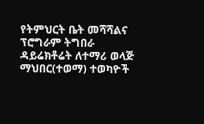የትምህርት ቤት መሻሻልና ፕሮግራም ትግበራ ዳይሬክቶሬት ለተማሪ ወላጅ ማህበር(ተወማ) ተወካዮች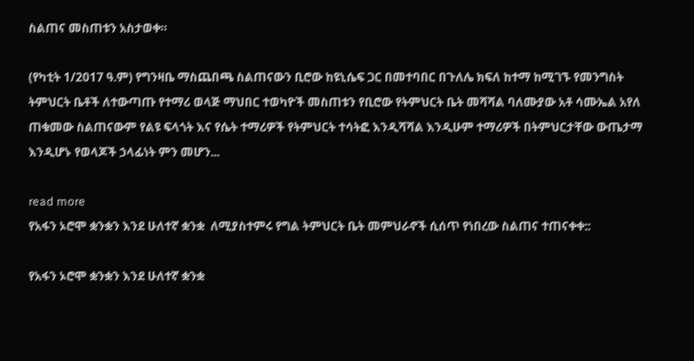ስልጠና መስጠቱን አስታወቀ።

(የካቲት 1/2017 ዓ.ም) የግንዛቤ ማስጨበጫ ስልጠናውን ቢሮው ከዩኒሴፍ ጋር በመተባበር በጉለሌ ክፍለ ከተማ ከሚገኙ የመንግስት ትምህርት ቤቶች ለተውጣጡ የተማሪ ወላጅ ማህበር ተወካዮች መስጠቱን የቢሮው የትምህርት ቤት መሻሻል ባለሙያው አቶ ሳሙኤል አየለ ጠቁመው ስልጠናውም የልዩ ፍላጎት እና የሴት ተማሪዎች የትምህርት ተሳትፎ እንዲሻሻል እንዲሁም ተማሪዎች በትምህርታቸው ውጤታማ እንዲሆኑ የወላጆች ኃላፊነት ምን መሆን...

read more
የአፋን ኦሮሞ ቋንቋን እንደ ሁለተኛ ቋንቋ  ለሚያስተምሩ የግል ትምህርት ቤት መምህራኖች ሲሰጥ የነበረው ስልጠና ተጠናቀቀ::

የአፋን ኦሮሞ ቋንቋን እንደ ሁለተኛ ቋንቋ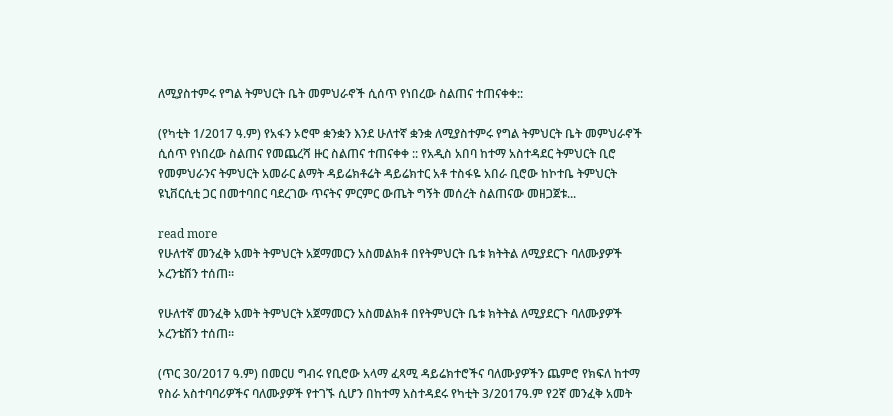ለሚያስተምሩ የግል ትምህርት ቤት መምህራኖች ሲሰጥ የነበረው ስልጠና ተጠናቀቀ::

(የካቲት 1/2017 ዓ.ም) የአፋን ኦሮሞ ቋንቋን እንደ ሁለተኛ ቋንቋ ለሚያስተምሩ የግል ትምህርት ቤት መምህራኖች ሲሰጥ የነበረው ስልጠና የመጨረሻ ዙር ስልጠና ተጠናቀቀ :: የአዲስ አበባ ከተማ አስተዳደር ትምህርት ቢሮ የመምህራንና ትምህርት አመራር ልማት ዳይሬክቶሬት ዳይሬክተር አቶ ተስፋዬ አበራ ቢሮው ከኮተቤ ትምህርት ዩኒቨርሲቲ ጋር በመተባበር ባደረገው ጥናትና ምርምር ውጤት ግኝት መሰረት ስልጠናው መዘጋጀቱ...

read more
የሁለተኛ መንፈቅ አመት ትምህርት አጀማመርን አስመልክቶ በየትምህርት ቤቱ ክትትል ለሚያደርጉ ባለሙያዎች ኦረንቴሽን ተሰጠ።

የሁለተኛ መንፈቅ አመት ትምህርት አጀማመርን አስመልክቶ በየትምህርት ቤቱ ክትትል ለሚያደርጉ ባለሙያዎች ኦረንቴሽን ተሰጠ።

(ጥር 30/2017 ዓ.ም) በመርሀ ግብሩ የቢሮው አላማ ፈጻሚ ዳይሬክተሮችና ባለሙያዎችን ጨምሮ የክፍለ ከተማ የስራ አስተባባሪዎችና ባለሙያዎች የተገኙ ሲሆን በከተማ አስተዳደሩ የካቲት 3/2017ዓ.ም የ2ኛ መንፈቅ አመት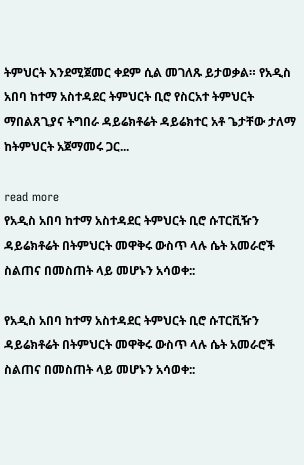ትምህርት እንደሚጀመር ቀደም ሲል መገለጹ ይታወቃል። የአዲስ አበባ ከተማ አስተዳደር ትምህርት ቢሮ የስርአተ ትምህርት ማበልጸጊያና ትግበራ ዳይሬክቶሬት ዳይሬክተር አቶ ጌታቸው ታለማ ከትምህርት አጀማመሩ ጋር...

read more
የአዲስ አበባ ከተማ አስተዳደር ትምህርት ቢሮ ሱፐርቪዥን ዳይሬክቶሬት በትምህርት መዋቅሩ ውስጥ ላሉ ሴት አመራሮች ስልጠና በመስጠት ላይ መሆኑን አሳወቀ::

የአዲስ አበባ ከተማ አስተዳደር ትምህርት ቢሮ ሱፐርቪዥን ዳይሬክቶሬት በትምህርት መዋቅሩ ውስጥ ላሉ ሴት አመራሮች ስልጠና በመስጠት ላይ መሆኑን አሳወቀ::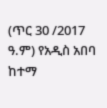(ጥር 30 /2017 ዓ.ም) የአዲስ አበባ ከተማ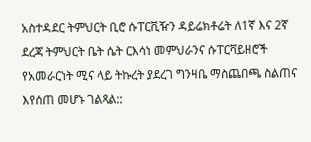አስተዳደር ትምህርት ቢሮ ሱፐርቪዥን ዳይሬክቶሬት ለ1ኛ እና 2ኛ ደረጃ ትምህርት ቤት ሴት ርእሳነ መምህራንና ሱፐርቫይዘሮች የአመራርነት ሚና ላይ ትኩረት ያደረገ ግንዛቤ ማስጨበጫ ስልጠና እየሰጠ መሆኑ ገልጻል::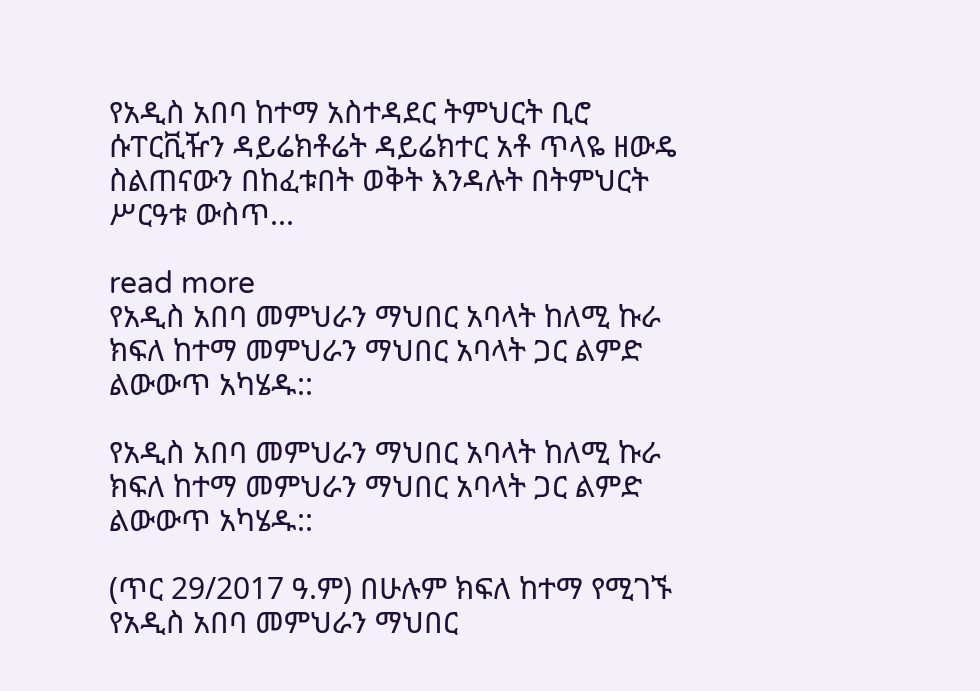የአዲስ አበባ ከተማ አስተዳደር ትምህርት ቢሮ ሱፐርቪዥን ዳይሬክቶሬት ዳይሬክተር አቶ ጥላዬ ዘውዴ ስልጠናውን በከፈቱበት ወቅት እንዳሉት በትምህርት ሥርዓቱ ውስጥ...

read more
የአዲስ አበባ መምህራን ማህበር አባላት ከለሚ ኩራ ክፍለ ከተማ መምህራን ማህበር አባላት ጋር ልምድ ልውውጥ አካሄዱ::

የአዲስ አበባ መምህራን ማህበር አባላት ከለሚ ኩራ ክፍለ ከተማ መምህራን ማህበር አባላት ጋር ልምድ ልውውጥ አካሄዱ::

(ጥር 29/2017 ዓ.ም) በሁሉም ክፍለ ከተማ የሚገኙ የአዲስ አበባ መምህራን ማህበር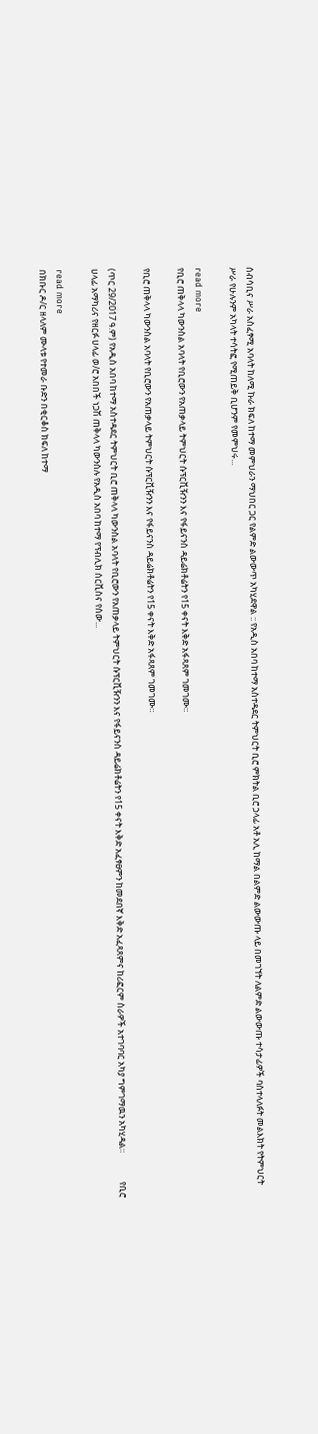ሰብሳቢና ሥራ አስፈፃሚ አባላት ከለሚ ኩራ ክፍለ ከተማ መምህራን ማህበር ጋር የልምድ ልውውጥ አካሂደዋል :: የአዲስ አበባ ከተማ አስተዳደር ትምህርት ቢሮ ምክትል ቢሮ ኃላፊ አቶ አሊ ከማል በልምድ ልውውጡ ላይ በመገኘት ለልምድ ልውውጡ ተሳታፊዎች ባስተላለፉት መልእክት የትምህርት ሥራ የሁሉንም አካላት ተሳትፎ የሚጠይቅ ቢሆንም የመምህሩ...

read more
የቢሮ ጠቅላላ ካውንስል አባላት የቢሮውን የአጠቃላይ ትምህርት ሱፕርቪዥንን እና የፋይናንስ ዳይሬክቶሬትን የ15 ቀናት እቅድ አፋጻጸም ገመገሙ።

የቢሮ ጠቅላላ ካውንስል አባላት የቢሮውን የአጠቃላይ ትምህርት ሱፕርቪዥንን እና የፋይናንስ ዳይሬክቶሬትን የ15 ቀናት እቅድ አፋጻጸም ገመገሙ።

(ጥር 29/2017 ዓ.ም) የአዲስ አበባ ከተማ አስተዳደር ትምህርት ቢሮ ጠቅላላ ካውንስል አባላት የቢሮውን የአጠቃላይ ትምህርት ሱፕርቪዥንን እና የፋይናንስ ዳይሬክቶሬትን የ15 ቀናት እቅድ አፈፃፀምን ከመደበኛ እቅድ አፈጻጸምና ከሪፎርም ስራዎች አተገባባር አካያ ግምገማዉን አካሂዳል።              የቢሮ ሀላፊ አማካሪና የዘርፉ ሀላፊ ወ/ሮ አበበች ነጋሽ ጠቅላላ ካውንስሉ የአዲስ አበባ ከተማ የፕብሊክ ሰርቪስና የሰው...

read more
በክቡር ዶ/ር ዘላለም ሙላቱ የተመራ ቡድን በቂርቆስ ክፍለ ከተማ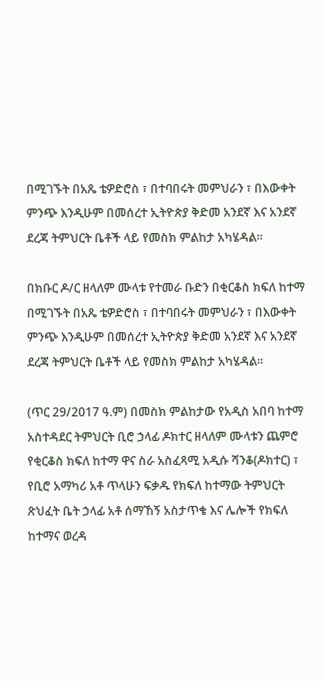በሚገኙት በአጼ ቴዎድሮስ ፣ በተባበሩት መምህራን ፣ በእውቀት ምንጭ እንዲሁም በመሰረተ ኢትዮጵያ ቅድመ አንደኛ እና አንደኛ ደረጃ ትምህርት ቤቶች ላይ የመስክ ምልከታ አካሄዳል፡፡

በክቡር ዶ/ር ዘላለም ሙላቱ የተመራ ቡድን በቂርቆስ ክፍለ ከተማ በሚገኙት በአጼ ቴዎድሮስ ፣ በተባበሩት መምህራን ፣ በእውቀት ምንጭ እንዲሁም በመሰረተ ኢትዮጵያ ቅድመ አንደኛ እና አንደኛ ደረጃ ትምህርት ቤቶች ላይ የመስክ ምልከታ አካሄዳል፡፡

(ጥር 29/2017 ዓ.ም) በመስክ ምልከታው የአዲስ አበባ ከተማ አስተዳደር ትምህርት ቢሮ ኃላፊ ዶክተር ዘላለም ሙላቱን ጨምሮ የቂርቆስ ክፍለ ከተማ ዋና ስራ አስፈጻሚ አዲሱ ሻንቆ(ዶክተር) ፣ የቢሮ አማካሪ አቶ ጥላሁን ፍቃዱ የክፍለ ከተማው ትምህርት ጽህፈት ቤት ኃላፊ አቶ ሰማኸኝ አስታጥቄ እና ሌሎች የክፍለ ከተማና ወረዳ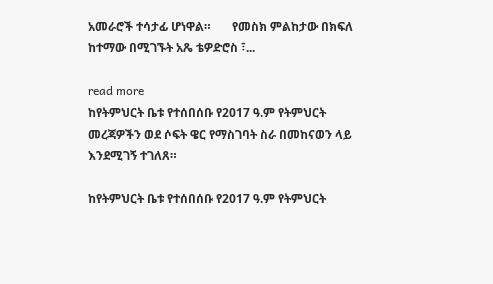አመራሮች ተሳታፊ ሆነዋል።       የመስክ ምልከታው በክፍለ ከተማው በሚገኙት አጼ ቴዎድሮስ ፣...

read more
ከየትምህርት ቤቱ የተሰበሰቡ የ2017 ዓ.ም የትምህርት መረጃዎችን ወደ ሶፍት ዌር የማስገባት ስራ በመከናወን ላይ እንደሚገኝ ተገለጸ።

ከየትምህርት ቤቱ የተሰበሰቡ የ2017 ዓ.ም የትምህርት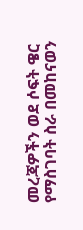መረጃዎችን ወደ ሶፍት ዌር የማስገባት ስራ በመከናወን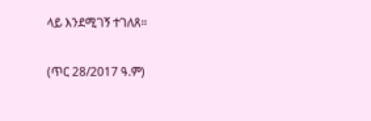ላይ እንደሚገኝ ተገለጸ።

(ጥር 28/2017 ዓ.ም)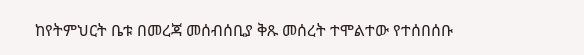ከየትምህርት ቤቱ በመረጃ መሰብሰቢያ ቅጹ መሰረት ተሞልተው የተሰበሰቡ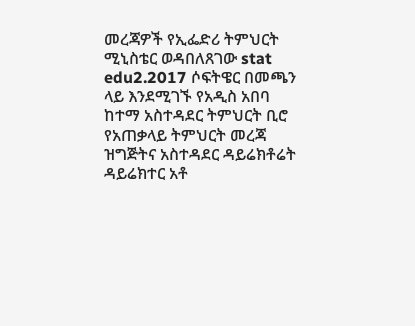መረጃዎች የኢፌድሪ ትምህርት ሚኒስቴር ወዳበለጸገው stat edu2.2017 ሶፍትዌር በመጫን ላይ እንደሚገኙ የአዲስ አበባ ከተማ አስተዳደር ትምህርት ቢሮ የአጠቃላይ ትምህርት መረጃ ዝግጅትና አስተዳደር ዳይሬክቶሬት ዳይሬክተር አቶ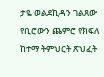ታዬ ወልደኪዳን ገልጸው የቢሮውን ጨምሮ የክፍለ ከተማ ትምህርት ጽህፈት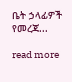ቤት ኃላፊዎች የመረጃ...

read more